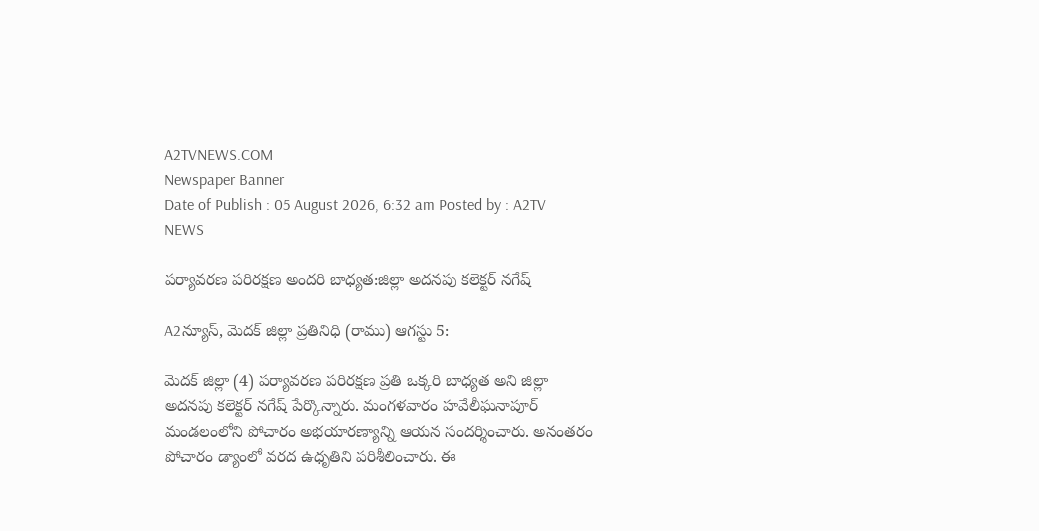A2TVNEWS.COM
Newspaper Banner
Date of Publish : 05 August 2026, 6:32 am Posted by : A2TV NEWS

పర్యావరణ పరిరక్షణ అందరి బాధ్యత:జిల్లా అదనపు కలెక్టర్ నగేష్

A2న్యూస్, మెదక్ జిల్లా ప్రతినిధి (రాము) ఆగస్టు 5:

మెదక్ జిల్లా (4) పర్యావరణ పరిరక్షణ ప్రతి ఒక్కరి బాధ్యత అని జిల్లా అదనపు కలెక్టర్ నగేష్ పేర్కొన్నారు. మంగళవారం హవేలీఘనాపూర్ మండలంలోని పోచారం అభయారణ్యాన్ని ఆయన సందర్శించారు. అనంతరం పోచారం డ్యాంలో వరద ఉధృతిని పరిశీలించారు. ఈ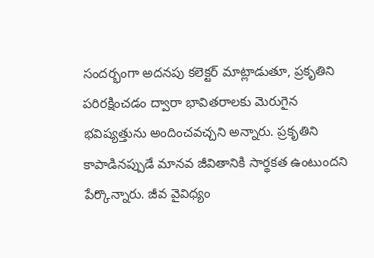సందర్భంగా అదనపు కలెక్టర్ మాట్లాడుతూ, ప్రకృతిని పరిరక్షించడం ద్వారా భావితరాలకు మెరుగైన భవిష్యత్తును అందించవచ్చని అన్నారు. ప్రకృతిని కాపాడినప్పుడే మానవ జీవితానికి సార్థకత ఉంటుందని పేర్కొన్నారు. జీవ వైవిధ్యం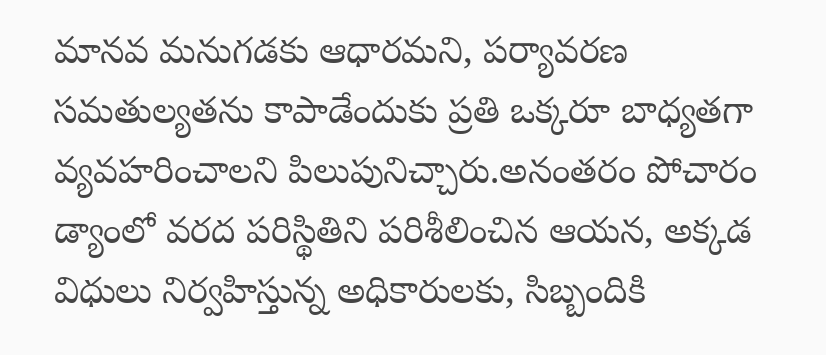మానవ మనుగడకు ఆధారమని, పర్యావరణ సమతుల్యతను కాపాడేందుకు ప్రతి ఒక్కరూ బాధ్యతగా వ్యవహరించాలని పిలుపునిచ్చారు.అనంతరం పోచారం డ్యాంలో వరద పరిస్థితిని పరిశీలించిన ఆయన, అక్కడ విధులు నిర్వహిస్తున్న అధికారులకు, సిబ్బందికి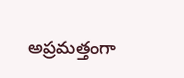అప్రమత్తంగా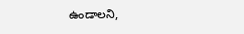ఉండాలని,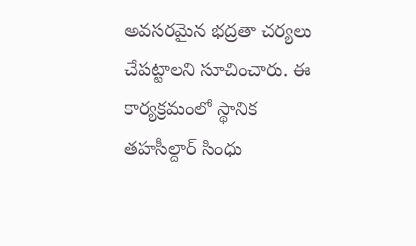అవసరమైన భద్రతా చర్యలు చేపట్టాలని సూచించారు. ఈ కార్యక్రమంలో స్థానిక తహసీల్దార్ సింధు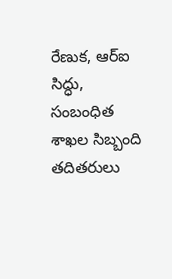రేణుక, ఆర్‌ఐ సిద్ధు, సంబంధిత శాఖల సిబ్బంది తదితరులు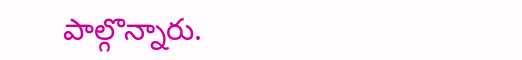పాల్గొన్నారు.